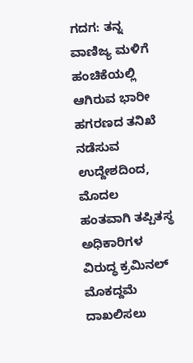ಗದಗ: ತನ್ನ ವಾಣಿಜ್ಯ ಮಳಿಗೆ ಹಂಚಿಕೆಯಲ್ಲಿ ಆಗಿರುವ ಭಾರೀ ಹಗರಣದ ತನಿಖೆ ನಡೆಸುವ ಉದ್ದೇಶದಿಂದ, ಮೊದಲ ಹಂತವಾಗಿ ತಪ್ಪಿತಸ್ಥ ಅಧಿಕಾರಿಗಳ ವಿರುದ್ಧ ಕ್ರಮಿನಲ್ ಮೊಕದ್ದಮೆ ದಾಖಲಿಸಲು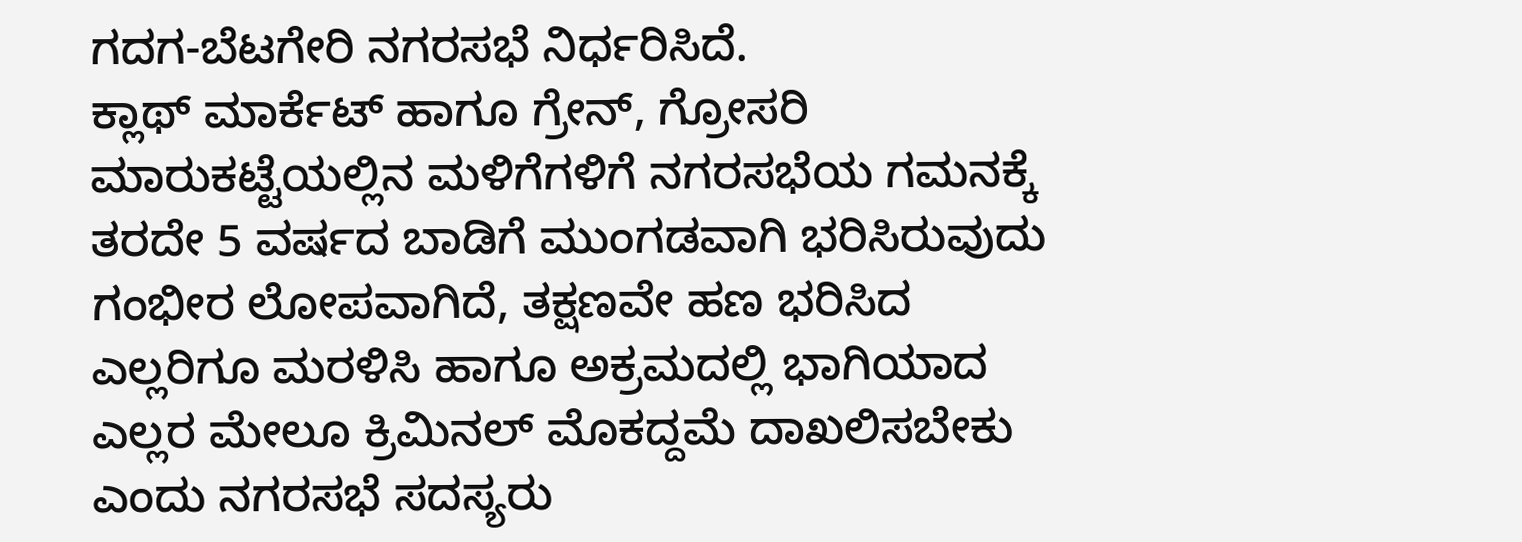ಗದಗ-ಬೆಟಗೇರಿ ನಗರಸಭೆ ನಿರ್ಧರಿಸಿದೆ.
ಕ್ಲಾಥ್ ಮಾರ್ಕೆಟ್ ಹಾಗೂ ಗ್ರೇನ್, ಗ್ರೋಸರಿ ಮಾರುಕಟ್ಟೆಯಲ್ಲಿನ ಮಳಿಗೆಗಳಿಗೆ ನಗರಸಭೆಯ ಗಮನಕ್ಕೆ ತರದೇ 5 ವರ್ಷದ ಬಾಡಿಗೆ ಮುಂಗಡವಾಗಿ ಭರಿಸಿರುವುದು ಗಂಭೀರ ಲೋಪವಾಗಿದೆ, ತಕ್ಷಣವೇ ಹಣ ಭರಿಸಿದ ಎಲ್ಲರಿಗೂ ಮರಳಿಸಿ ಹಾಗೂ ಅಕ್ರಮದಲ್ಲಿ ಭಾಗಿಯಾದ ಎಲ್ಲರ ಮೇಲೂ ಕ್ರಿಮಿನಲ್ ಮೊಕದ್ದಮೆ ದಾಖಲಿಸಬೇಕು ಎಂದು ನಗರಸಭೆ ಸದಸ್ಯರು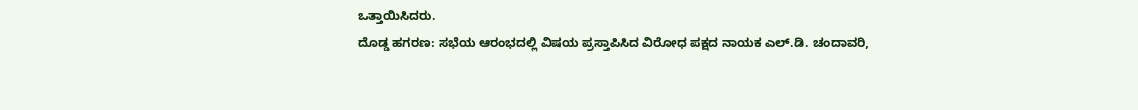ಒತ್ತಾಯಿಸಿದರು.
ದೊಡ್ಡ ಹಗರಣ: ಸಭೆಯ ಆರಂಭದಲ್ಲಿ ವಿಷಯ ಪ್ರಸ್ತಾಪಿಸಿದ ವಿರೋಧ ಪಕ್ಷದ ನಾಯಕ ಎಲ್.ಡಿ. ಚಂದಾವರಿ,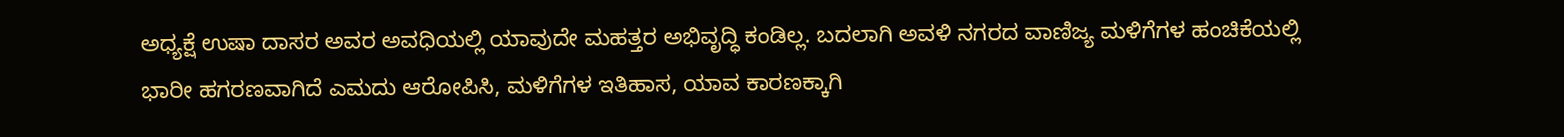ಅಧ್ಯಕ್ಷೆ ಉಷಾ ದಾಸರ ಅವರ ಅವಧಿಯಲ್ಲಿ ಯಾವುದೇ ಮಹತ್ತರ ಅಭಿವೃದ್ಧಿ ಕಂಡಿಲ್ಲ. ಬದಲಾಗಿ ಅವಳಿ ನಗರದ ವಾಣಿಜ್ಯ ಮಳಿಗೆಗಳ ಹಂಚಿಕೆಯಲ್ಲಿ ಭಾರೀ ಹಗರಣವಾಗಿದೆ ಎಮದು ಆರೋಪಿಸಿ, ಮಳಿಗೆಗಳ ಇತಿಹಾಸ, ಯಾವ ಕಾರಣಕ್ಕಾಗಿ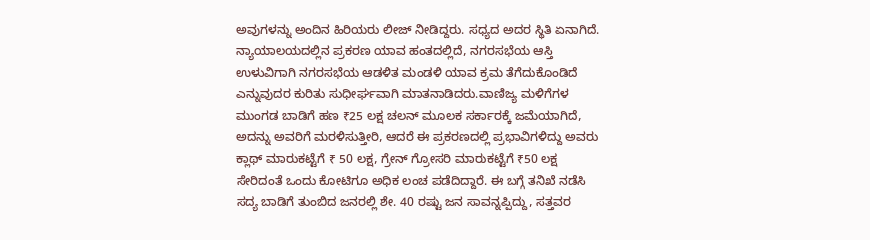ಅವುಗಳನ್ನು ಅಂದಿನ ಹಿರಿಯರು ಲೀಜ್ ನೀಡಿದ್ದರು. ಸಧ್ಯದ ಅದರ ಸ್ಥಿತಿ ಏನಾಗಿದೆ. ನ್ಯಾಯಾಲಯದಲ್ಲಿನ ಪ್ರಕರಣ ಯಾವ ಹಂತದಲ್ಲಿದೆ, ನಗರಸಭೆಯ ಆಸ್ತಿ ಉಳುವಿಗಾಗಿ ನಗರಸಭೆಯ ಆಡಳಿತ ಮಂಡಳಿ ಯಾವ ಕ್ರಮ ತೆಗೆದುಕೊಂಡಿದೆ ಎನ್ನುವುದರ ಕುರಿತು ಸುಧೀರ್ಘವಾಗಿ ಮಾತನಾಡಿದರು.ವಾಣಿಜ್ಯ ಮಳಿಗೆಗಳ ಮುಂಗಡ ಬಾಡಿಗೆ ಹಣ ₹25 ಲಕ್ಷ ಚಲನ್ ಮೂಲಕ ಸರ್ಕಾರಕ್ಕೆ ಜಮೆಯಾಗಿದೆ, ಅದನ್ನು ಅವರಿಗೆ ಮರಳಿಸುತ್ತೀರಿ, ಆದರೆ ಈ ಪ್ರಕರಣದಲ್ಲಿ ಪ್ರಭಾವಿಗಳಿದ್ದು ಅವರು ಕ್ಲಾಥ್ ಮಾರುಕಟ್ಟೆಗೆ ₹ 50 ಲಕ್ಷ, ಗ್ರೇನ್ ಗ್ರೋಸರಿ ಮಾರುಕಟ್ಟೆಗೆ ₹50 ಲಕ್ಷ ಸೇರಿದಂತೆ ಒಂದು ಕೋಟಿಗೂ ಅಧಿಕ ಲಂಚ ಪಡೆದಿದ್ದಾರೆ. ಈ ಬಗ್ಗೆ ತನಿಖೆ ನಡೆಸಿ ಸದ್ಯ ಬಾಡಿಗೆ ತುಂಬಿದ ಜನರಲ್ಲಿ ಶೇ. 40 ರಷ್ಟು ಜನ ಸಾವನ್ನಪ್ಪಿದ್ದು, ಸತ್ತವರ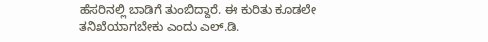ಹೆಸರಿನಲ್ಲಿ ಬಾಡಿಗೆ ತುಂಬಿದ್ದಾರೆ. ಈ ಕುರಿತು ಕೂಡಲೇ ತನಿಖೆಯಾಗಬೇಕು ಎಂದು ಎಲ್.ಡಿ.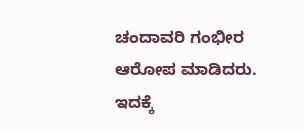ಚಂದಾವರಿ ಗಂಭೀರ ಆರೋಪ ಮಾಡಿದರು. ಇದಕ್ಕೆ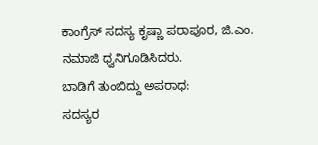ಕಾಂಗ್ರೆಸ್ ಸದಸ್ಯ ಕೃಷ್ಣಾ ಪರಾಪೂರ, ಜಿ.ಎಂ. ನಮಾಜಿ ಧ್ವನಿಗೂಡಿಸಿದರು.
ಬಾಡಿಗೆ ತುಂಬಿದ್ದು ಅಪರಾಧ:
ಸದಸ್ಯರ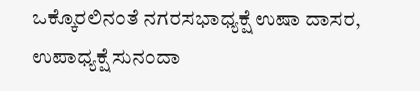ಒಕ್ಕೊರಲಿನಂತೆ ನಗರಸಭಾಧ್ಯಕ್ಷೆ ಉಷಾ ದಾಸರ, ಉಪಾಧ್ಯಕ್ಷೆ ಸುನಂದಾ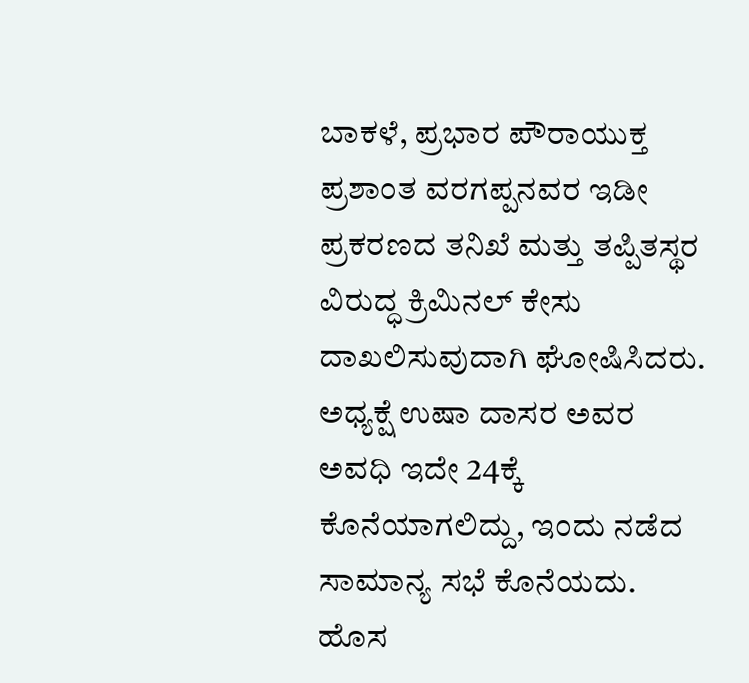ಬಾಕಳೆ, ಪ್ರಭಾರ ಪೌರಾಯುಕ್ತ ಪ್ರಶಾಂತ ವರಗಪ್ಪನವರ ಇಡೀ ಪ್ರಕರಣದ ತನಿಖೆ ಮತ್ತು ತಪ್ಪಿತಸ್ಥರ ವಿರುದ್ಧ ಕ್ರಿಮಿನಲ್ ಕೇಸು ದಾಖಲಿಸುವುದಾಗಿ ಘೋಷಿಸಿದರು. ಅಧ್ಯಕ್ಷೆ ಉಷಾ ದಾಸರ ಅವರ ಅವಧಿ ಇದೇ 24ಕ್ಕೆ ಕೊನೆಯಾಗಲಿದ್ದು, ಇಂದು ನಡೆದ ಸಾಮಾನ್ಯ ಸಭೆ ಕೊನೆಯದು. ಹೊಸ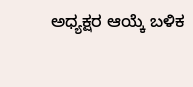ಅಧ್ಯಕ್ಷರ ಆಯ್ಕೆ ಬಳಿಕ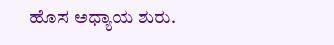ಹೊಸ ಅಧ್ಯಾಯ ಶುರು.